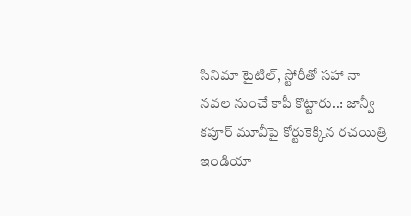సినిమా టైటిల్, స్టోరీతో సహా నా నవల నుంచే కాపీ కొట్టారు..: జాన్వీ కపూర్ మూవీపై కోర్టుకెక్కిన రచయిత్రి
ఇండియా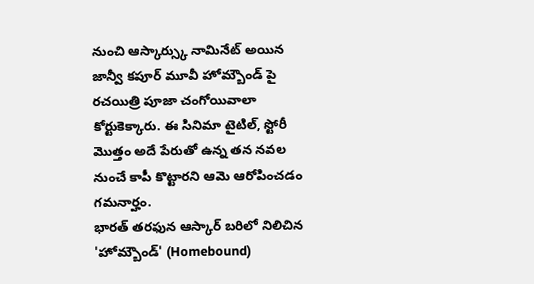నుంచి ఆస్కార్స్కు నామినేట్ అయిన జాన్వీ కపూర్ మూవీ హోమ్బౌండ్ పై రచయిత్రి పూజా చంగోయివాలా కోర్టుకెక్కారు. ఈ సినిమా టైటిల్, స్టోరీ మొత్తం అదే పేరుతో ఉన్న తన నవల నుంచే కాపీ కొట్టారని ఆమె ఆరోపించడం గమనార్హం.
భారత్ తరఫున ఆస్కార్ బరిలో నిలిచిన 'హోమ్బౌండ్' (Homebound)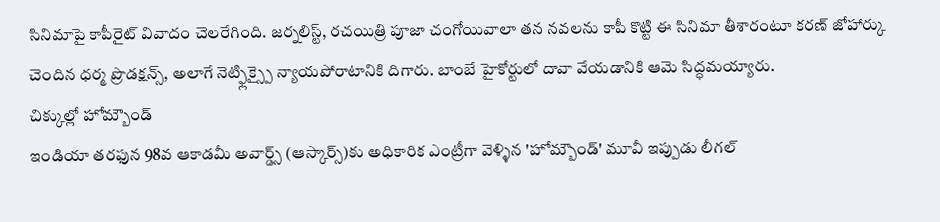సినిమాపై కాపీరైట్ వివాదం చెలరేగింది. జర్నలిస్ట్, రచయిత్రి పూజా చంగోయివాలా తన నవలను కాపీ కొట్టి ఈ సినిమా తీశారంటూ కరణ్ జోహార్కు చెందిన ధర్మ ప్రొడక్షన్స్, అలాగే నెట్ఫ్లిక్స్పై న్యాయపోరాటానికి దిగారు. బాంబే హైకోర్టులో దావా వేయడానికి ఆమె సిద్ధమయ్యారు.
చిక్కుల్లో హోమ్బౌండ్
ఇండియా తరఫున 98వ ఆకాడమీ అవార్డ్స్ (ఆస్కార్స్)కు అధికారిక ఎంట్రీగా వెళ్ళిన 'హోమ్బౌండ్' మూవీ ఇప్పుడు లీగల్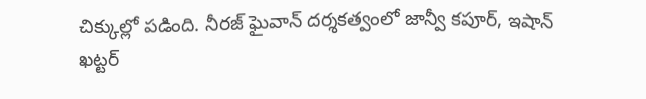చిక్కుల్లో పడింది. నీరజ్ ఘైవాన్ దర్శకత్వంలో జాన్వీ కపూర్, ఇషాన్ ఖట్టర్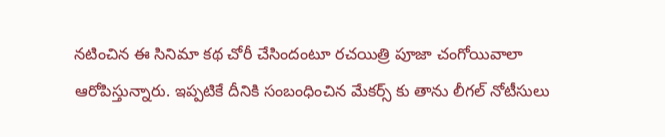నటించిన ఈ సినిమా కథ చోరీ చేసిందంటూ రచయిత్రి పూజా చంగోయివాలా ఆరోపిస్తున్నారు. ఇప్పటికే దీనికి సంబంధించిన మేకర్స్ కు తాను లీగల్ నోటీసులు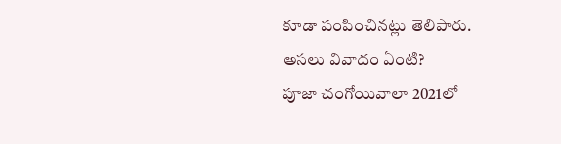కూడా పంపించినట్లు తెలిపారు.
అసలు వివాదం ఏంటి?
పూజా చంగోయివాలా 2021లో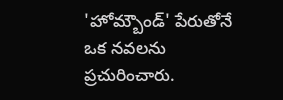'హోమ్బౌండ్' పేరుతోనే ఒక నవలను ప్రచురించారు.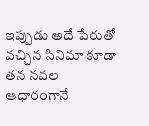ఇప్పుడు అదే పేరుతో వచ్చిన సినిమా కూడా తన నవల ఆధారంగానే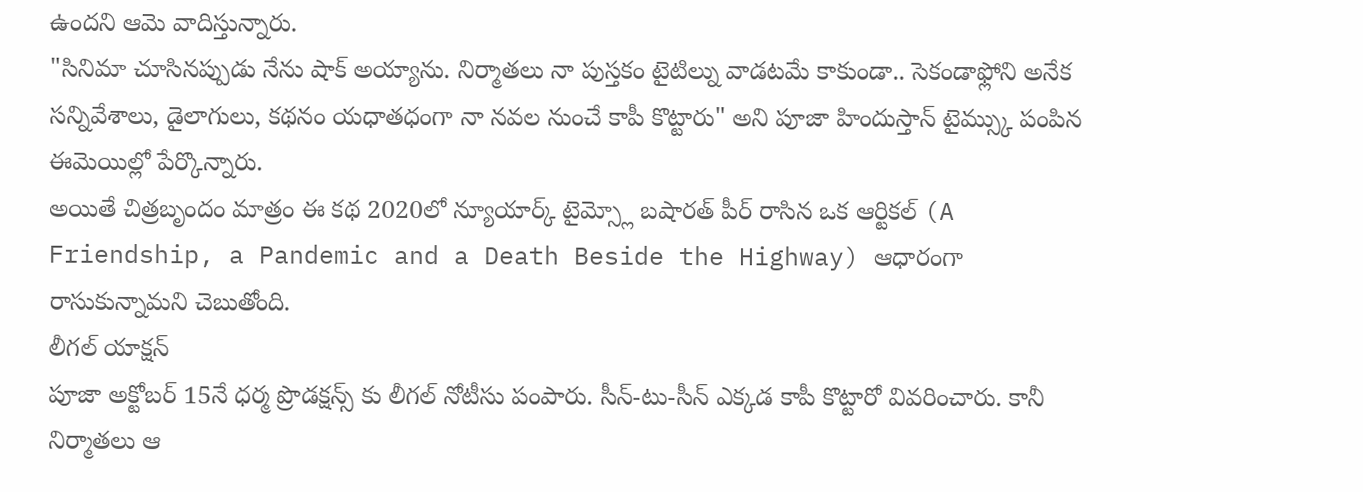ఉందని ఆమె వాదిస్తున్నారు.
"సినిమా చూసినప్పుడు నేను షాక్ అయ్యాను. నిర్మాతలు నా పుస్తకం టైటిల్ను వాడటమే కాకుండా.. సెకండాఫ్లోని అనేక సన్నివేశాలు, డైలాగులు, కథనం యధాతధంగా నా నవల నుంచే కాపీ కొట్టారు" అని పూజా హిందుస్తాన్ టైమ్స్కు పంపిన ఈమెయిల్లో పేర్కొన్నారు.
అయితే చిత్రబృందం మాత్రం ఈ కథ 2020లో న్యూయార్క్ టైమ్స్లో బషారత్ పీర్ రాసిన ఒక ఆర్టికల్ (A Friendship, a Pandemic and a Death Beside the Highway) ఆధారంగా రాసుకున్నామని చెబుతోంది.
లీగల్ యాక్షన్
పూజా అక్టోబర్ 15నే ధర్మ ప్రొడక్షన్స్ కు లీగల్ నోటీసు పంపారు. సీన్-టు-సీన్ ఎక్కడ కాపీ కొట్టారో వివరించారు. కానీ నిర్మాతలు ఆ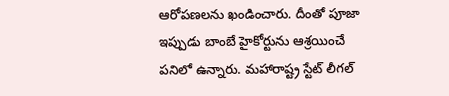ఆరోపణలను ఖండించారు. దీంతో పూజా ఇప్పుడు బాంబే హైకోర్టును ఆశ్రయించే పనిలో ఉన్నారు. మహారాష్ట్ర స్టేట్ లీగల్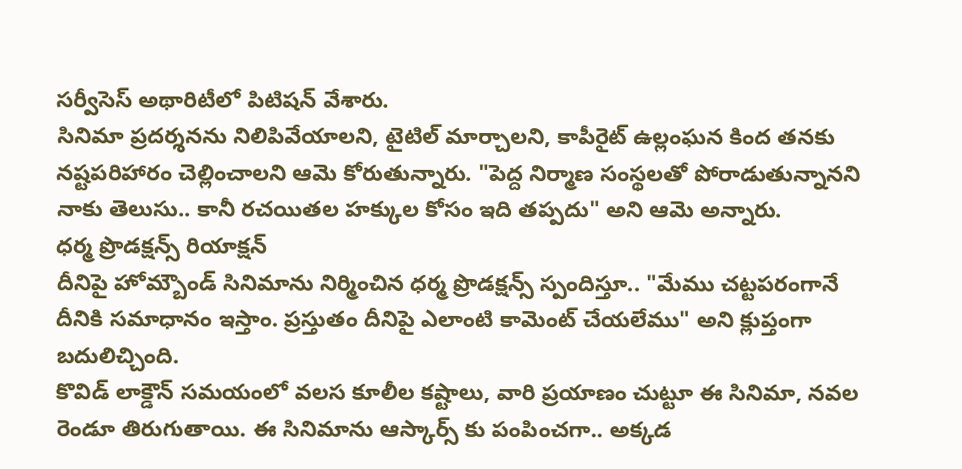సర్వీసెస్ అథారిటీలో పిటిషన్ వేశారు.
సినిమా ప్రదర్శనను నిలిపివేయాలని, టైటిల్ మార్చాలని, కాపీరైట్ ఉల్లంఘన కింద తనకు నష్టపరిహారం చెల్లించాలని ఆమె కోరుతున్నారు. "పెద్ద నిర్మాణ సంస్థలతో పోరాడుతున్నానని నాకు తెలుసు.. కానీ రచయితల హక్కుల కోసం ఇది తప్పదు" అని ఆమె అన్నారు.
ధర్మ ప్రొడక్షన్స్ రియాక్షన్
దీనిపై హోమ్బౌండ్ సినిమాను నిర్మించిన ధర్మ ప్రొడక్షన్స్ స్పందిస్తూ.. "మేము చట్టపరంగానే దీనికి సమాధానం ఇస్తాం. ప్రస్తుతం దీనిపై ఎలాంటి కామెంట్ చేయలేము" అని క్లుప్తంగా బదులిచ్చింది.
కొవిడ్ లాక్డౌన్ సమయంలో వలస కూలీల కష్టాలు, వారి ప్రయాణం చుట్టూ ఈ సినిమా, నవల రెండూ తిరుగుతాయి. ఈ సినిమాను ఆస్కార్స్ కు పంపించగా.. అక్కడ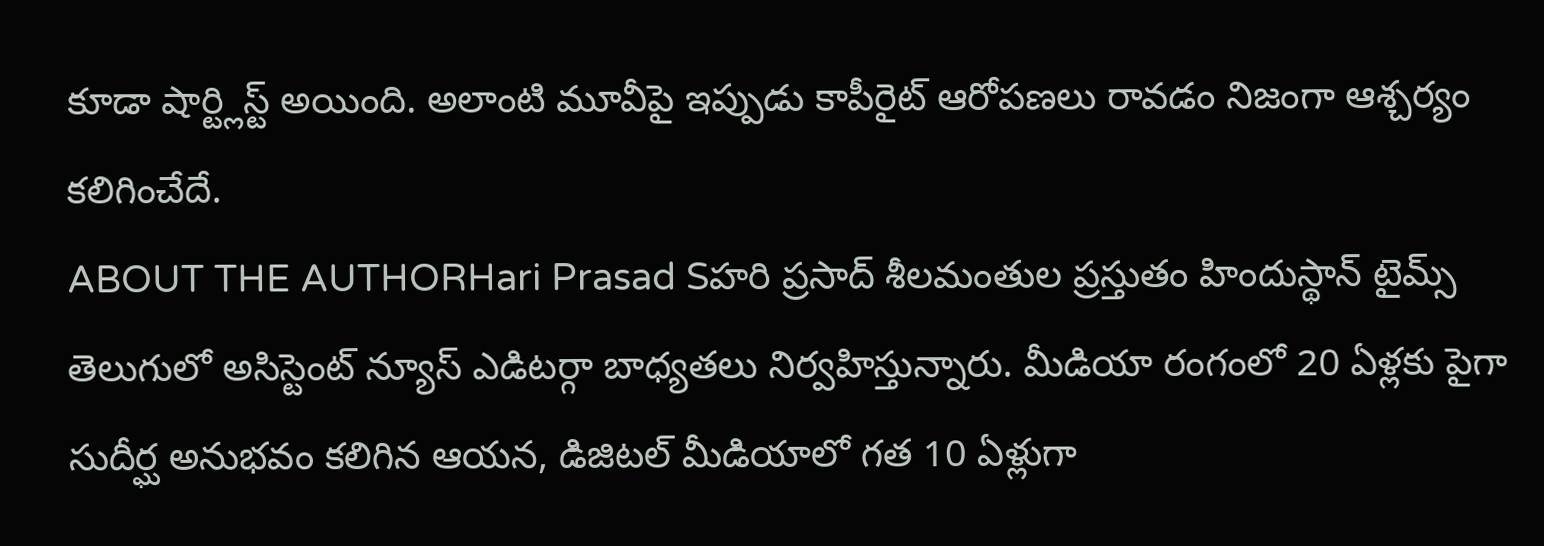కూడా షార్ట్లిస్ట్ అయింది. అలాంటి మూవీపై ఇప్పుడు కాపీరైట్ ఆరోపణలు రావడం నిజంగా ఆశ్చర్యం కలిగించేదే.
ABOUT THE AUTHORHari Prasad Sహరి ప్రసాద్ శీలమంతుల ప్రస్తుతం హిందుస్థాన్ టైమ్స్ తెలుగులో అసిస్టెంట్ న్యూస్ ఎడిటర్గా బాధ్యతలు నిర్వహిస్తున్నారు. మీడియా రంగంలో 20 ఏళ్లకు పైగా సుదీర్ఘ అనుభవం కలిగిన ఆయన, డిజిటల్ మీడియాలో గత 10 ఏళ్లుగా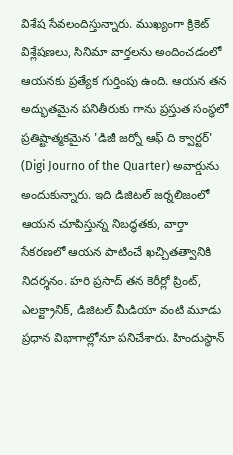విశేష సేవలందిస్తున్నారు. ముఖ్యంగా క్రికెట్ విశ్లేషణలు, సినిమా వార్తలను అందించడంలో ఆయనకు ప్రత్యేక గుర్తింపు ఉంది. ఆయన తన అద్భుతమైన పనితీరుకు గాను ప్రస్తుత సంస్థలో ప్రతిష్టాత్మకమైన 'డిజీ జర్నో ఆఫ్ ది క్వార్టర్' (Digi Journo of the Quarter) అవార్డును అందుకున్నారు. ఇది డిజిటల్ జర్నలిజంలో ఆయన చూపిస్తున్న నిబద్ధతకు, వార్తా సేకరణలో ఆయన పాటించే ఖచ్చితత్వానికి నిదర్శనం. హరి ప్రసాద్ తన కెరీర్లో ప్రింట్, ఎలక్ట్రానిక్, డిజిటల్ మీడియా వంటి మూడు ప్రధాన విభాగాల్లోనూ పనిచేశారు. హిందుస్థాన్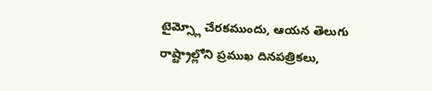టైమ్స్లో చేరకముందు, ఆయన తెలుగు రాష్ట్రాల్లోని ప్రముఖ దినపత్రికలు,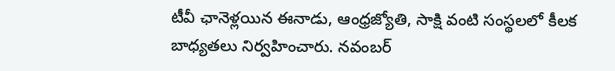టీవీ ఛానెళ్లయిన ఈనాడు, ఆంధ్రజ్యోతి, సాక్షి వంటి సంస్థలలో కీలక బాధ్యతలు నిర్వహించారు. నవంబర్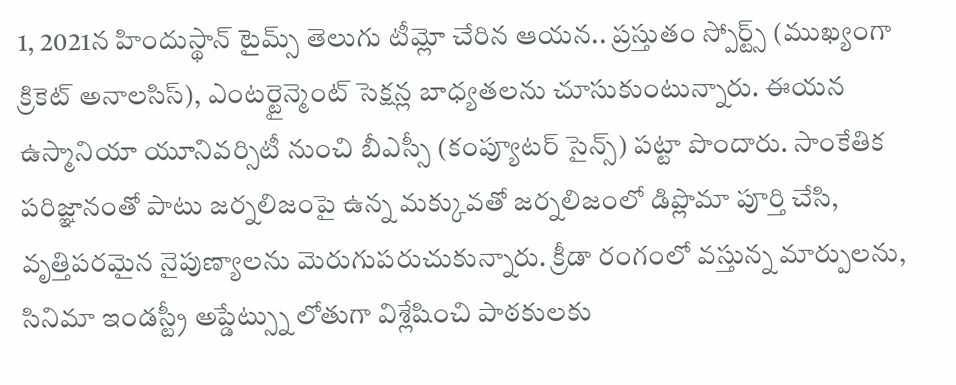1, 2021న హిందుస్థాన్ టైమ్స్ తెలుగు టీమ్లో చేరిన ఆయన.. ప్రస్తుతం స్పోర్ట్స్ (ముఖ్యంగా క్రికెట్ అనాలసిస్), ఎంటర్టైన్మెంట్ సెక్షన్ల బాధ్యతలను చూసుకుంటున్నారు. ఈయన ఉస్మానియా యూనివర్సిటీ నుంచి బీఎస్సీ (కంప్యూటర్ సైన్స్) పట్టా పొందారు. సాంకేతిక పరిజ్ఞానంతో పాటు జర్నలిజంపై ఉన్న మక్కువతో జర్నలిజంలో డిప్లొమా పూర్తి చేసి, వృత్తిపరమైన నైపుణ్యాలను మెరుగుపరుచుకున్నారు. క్రీడా రంగంలో వస్తున్న మార్పులను, సినిమా ఇండస్ట్రీ అప్డేట్స్ను లోతుగా విశ్లేషించి పాఠకులకు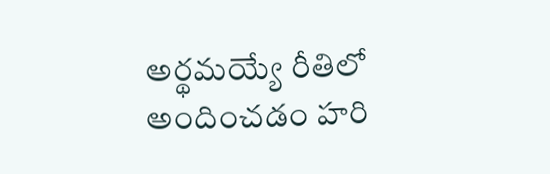అర్థమయ్యే రీతిలో అందించడం హరి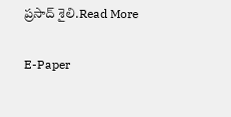ప్రసాద్ శైలి.Read More

E-Paper